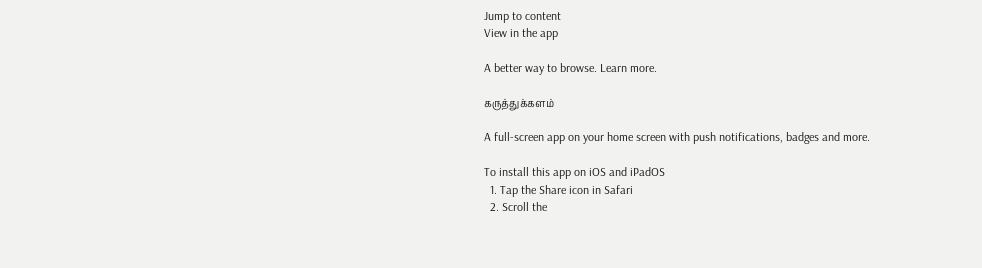Jump to content
View in the app

A better way to browse. Learn more.

கருத்துக்களம்

A full-screen app on your home screen with push notifications, badges and more.

To install this app on iOS and iPadOS
  1. Tap the Share icon in Safari
  2. Scroll the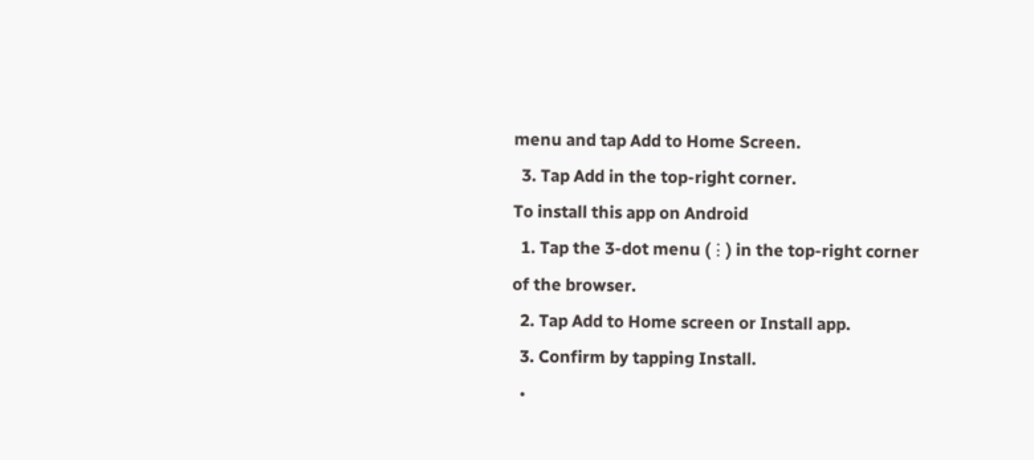menu and tap Add to Home Screen.
  3. Tap Add in the top-right corner.
To install this app on Android
  1. Tap the 3-dot menu (⋮) in the top-right corner of the browser.
  2. Tap Add to Home screen or Install app.
  3. Confirm by tapping Install.
  •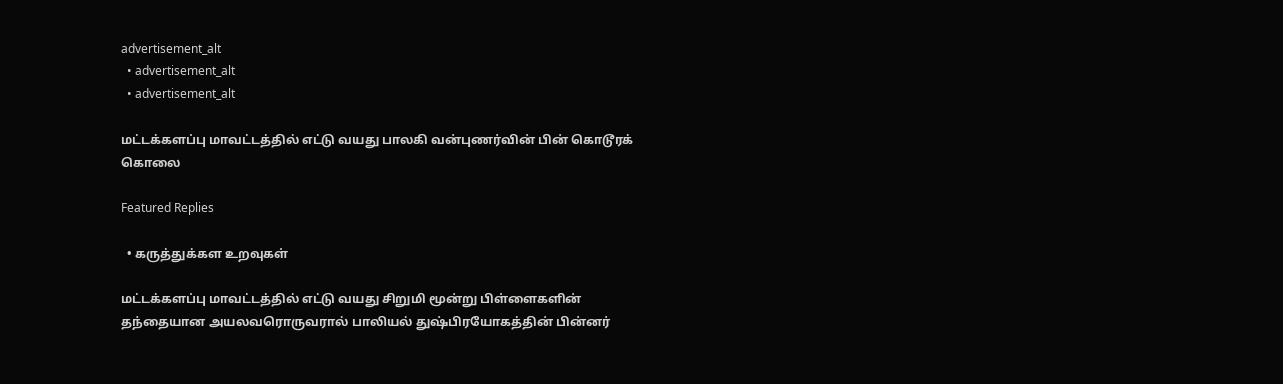advertisement_alt
  • advertisement_alt
  • advertisement_alt

மட்டக்களப்பு மாவட்டத்தில் எட்டு வயது பாலகி வன்புணர்வின் பின் கொடூரக் கொலை

Featured Replies

  • கருத்துக்கள உறவுகள்

மட்டக்களப்பு மாவட்டத்தில் எட்டு வயது சிறுமி மூன்று பிள்ளைகளின் தந்தையான அயலவரொருவரால் பாலியல் துஷ்பிரயோகத்தின் பின்னர்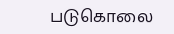படுகொலை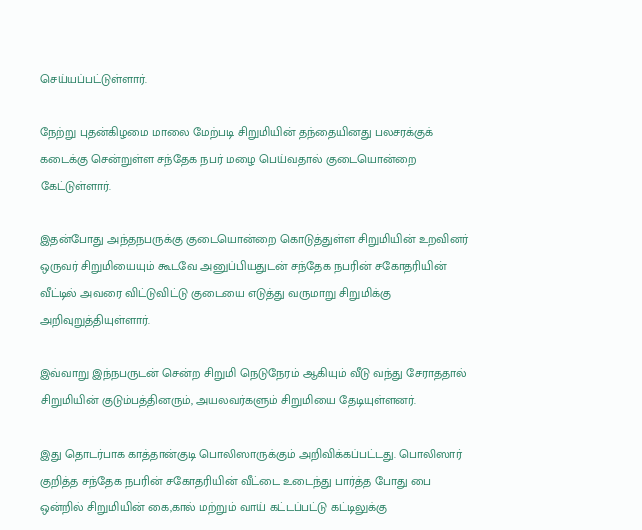செய்யப்பட்டுள்ளார்.

நேற்று புதன்கிழமை மாலை மேற்படி சிறுமியின் தந்தையினது பலசரக்குக் கடைக்கு சென்றுள்ள சந்தேக நபர் மழை பெய்வதால் குடையொன்றை கேட்டுள்ளார்.

இதன்போது அந்தநபருக்கு குடையொன்றை கொடுத்துள்ள சிறுமியின் உறவினர் ஒருவர் சிறுமியையும் கூடவே அனுப்பியதுடன் சந்தேக நபரின் சகோதரியின் வீட்டில் அவரை விட்டுவிட்டு குடையை எடுத்து வருமாறு சிறுமிக்கு அறிவுறுத்தியுள்ளார்.

இவ்வாறு இந்நபருடன் சென்ற சிறுமி நெடுநேரம் ஆகியும் வீடு வந்து சேராததால் சிறுமியின் குடும்பத்தினரும், அயலவர்களும் சிறுமியை தேடியுள்ளனர்.

இது தொடர்பாக காத்தான்குடி பொலிஸாருக்கும் அறிவிக்கப்பட்டது. பொலிஸார் குறித்த சந்தேக நபரின் சகோதரியின் வீட்டை உடைந்து பார்த்த போது பை ஒன்றில் சிறுமியின் கை,கால் மற்றும் வாய் கட்டப்பட்டு கட்டிலுக்கு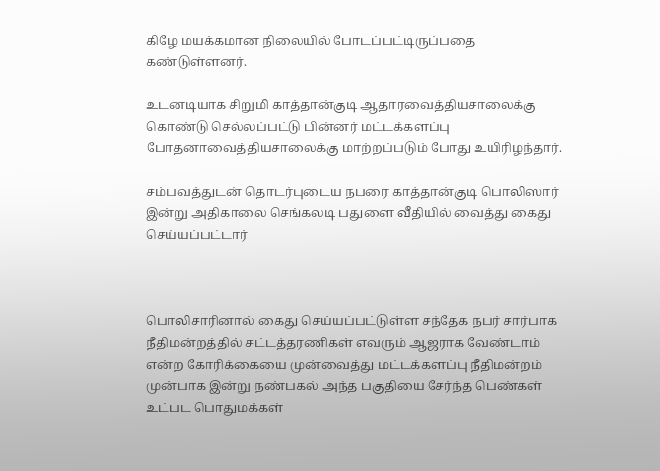கிழே மயக்கமான நிலையில் போடப்பட்டிருப்பதை கண்டுள்ளனர்.

உடனடியாக சிறுமி காத்தான்குடி ஆதாரவைத்தியசாலைக்கு கொண்டு செல்லப்பட்டு பின்னர் மட்டக்களப்பு போதனாவைத்தியசாலைக்கு மாற்றப்படும் போது உயிரிழந்தார்.

சம்பவத்துடன் தொடர்புடைய நபரை காத்தான்குடி பொலிஸார் இன்று அதிகாலை செங்கலடி பதுளை வீதியில் வைத்து கைது செய்யப்பட்டார்



பொலிசாரினால் கைது செய்யப்பட்டுள்ள சந்தேக நபர் சார்பாக நீதிமன்றத்தில் சட்டத்தரணிகள் எவரும் ஆஜராக வேண்டாம் என்ற கோரிக்கையை முன்வைத்து மட்டக்களப்பு நீதிமன்றம் முன்பாக இன்று நண்பகல் அந்த பகுதியை சேர்ந்த பெண்கள் உட்பட பொதுமக்கள்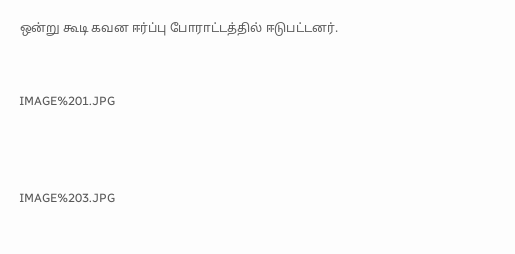ஒன்று கூடி கவன ஈர்ப்பு போராட்டத்தில் ஈடுபட்டனர்.


IMAGE%201.JPG



IMAGE%203.JPG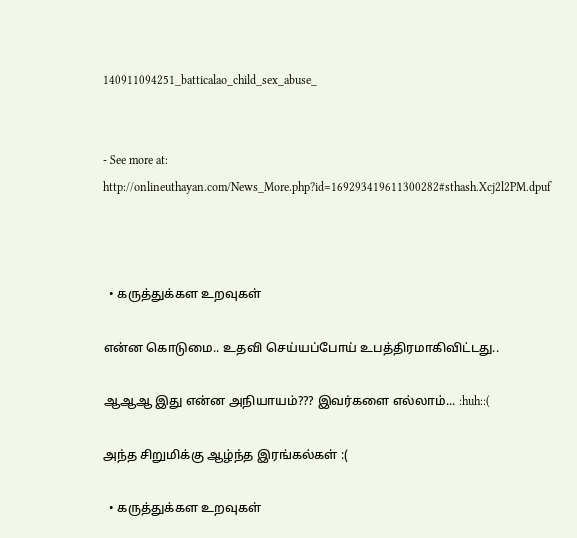140911094251_batticalao_child_sex_abuse_


- See more at: http://onlineuthayan.com/News_More.php?id=169293419611300282#sthash.Xcj2l2PM.dpuf



  • கருத்துக்கள உறவுகள்

என்ன கொடுமை.. உதவி செய்யப்போய் உபத்திரமாகிவிட்டது..

ஆஆஆ இது என்ன அநியாயம்??? இவர்களை எல்லாம்... :huh::(

அந்த சிறுமிக்கு ஆழ்ந்த இரங்கல்கள் :(

  • கருத்துக்கள உறவுகள்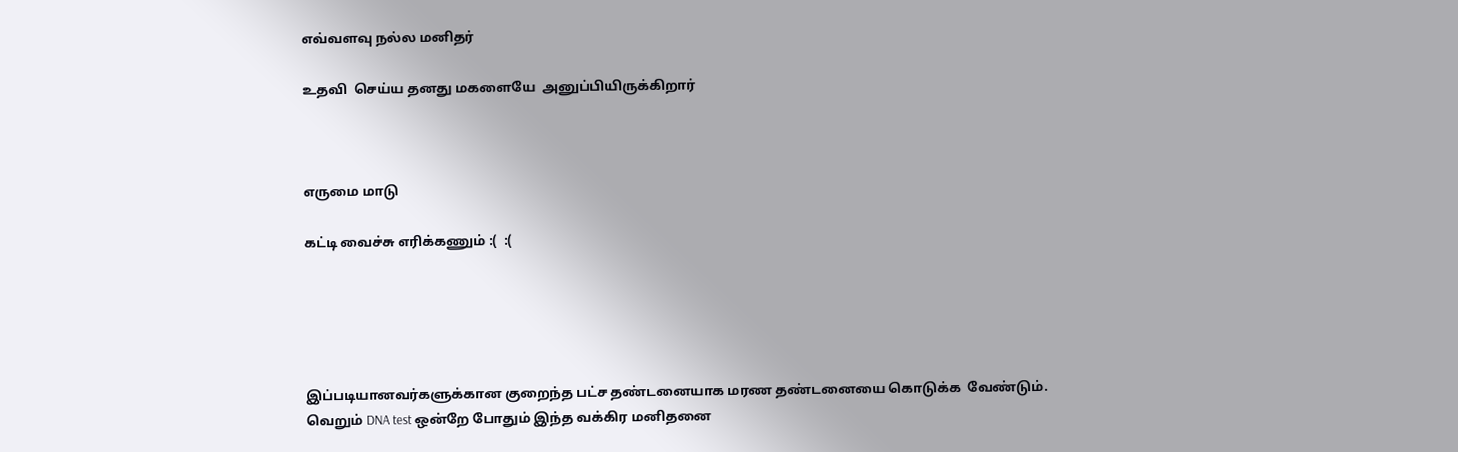எவ்வளவு நல்ல மனிதர்

உதவி  செய்ய தனது மகளையே  அனுப்பியிருக்கிறார்



எருமை மாடு

கட்டி வைச்சு எரிக்கணும் :(  :(





இப்படியானவர்களுக்கான குறைந்த பட்ச தண்டனையாக மரண தண்டனையை கொடுக்க  வேண்டும். வெறும் DNA test ஒன்றே போதும் இந்த வக்கிர மனிதனை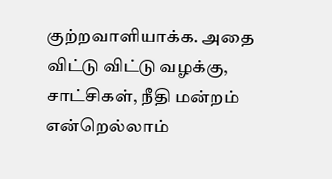குற்றவாளியாக்க. அதை விட்டு விட்டு வழக்கு, சாட்சிகள், நீதி மன்றம்  என்றெல்லாம்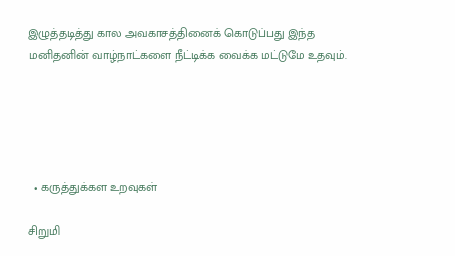இழுத்தடித்து கால அவகாசத்தினைக் கொடுப்பது இந்த மனிதனின் வாழ்நாட்களை நீட்டிக்க வைக்க மட்டுமே உதவும்.





  • கருத்துக்கள உறவுகள்

சிறுமி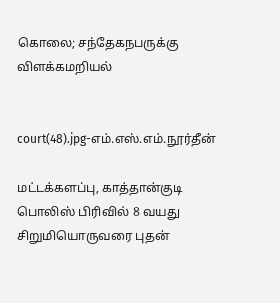கொலை; சந்தேகநபருக்கு விளக்கமறியல்


court(48).jpg-எம்.எஸ்.எம்.நூர்தீன்

மட்டக்களப்பு, காத்தான்குடி பொலிஸ் பிரிவில் 8 வயது சிறுமியொருவரை புதன்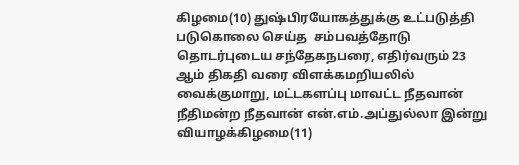கிழமை(10) துஷ்பிரயோகத்துக்கு உட்படுத்தி படுகொலை செய்த  சம்பவத்தோடு தொடர்புடைய சந்தேகநபரை, எதிர்வரும் 23 ஆம் திகதி வரை விளக்கமறியலில் வைக்குமாறு, மட்டகளப்பு மாவட்ட நீதவான் நீதிமன்ற நீதவான் என்.எம்.அப்துல்லா இன்று வியாழக்கிழமை(11)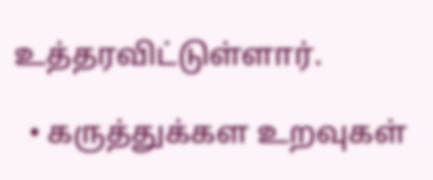உத்தரவிட்டுள்ளார்.

  • கருத்துக்கள உறவுகள்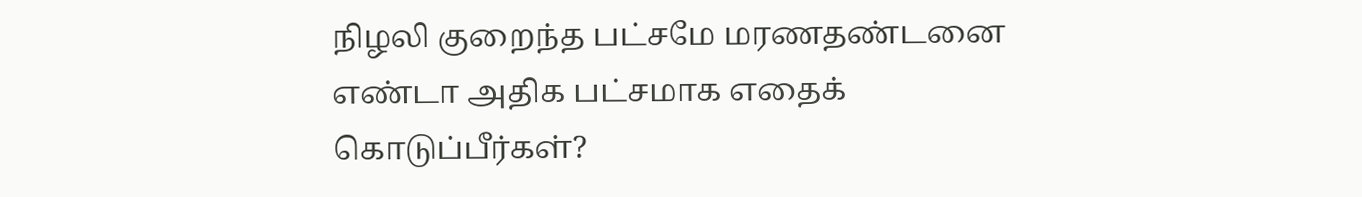நிழலி குறைந்த பட்சமே மரணதண்டனை எண்டா அதிக பட்சமாக எதைக் கொடுப்பீர்கள்?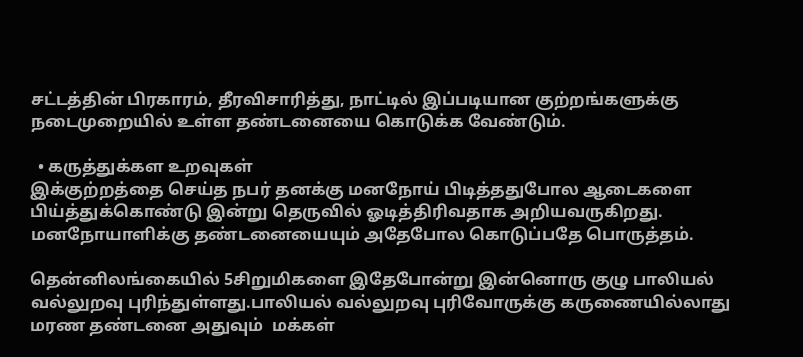சட்டத்தின் பிரகாரம், தீரவிசாரித்து, நாட்டில் இப்படியான குற்றங்களுக்கு நடைமுறையில் உள்ள தண்டனையை கொடுக்க வேண்டும்.

  • கருத்துக்கள உறவுகள்
இக்குற்றத்தை செய்த நபர் தனக்கு மனநோய் பிடித்ததுபோல ஆடைகளை பிய்த்துக்கொண்டு இன்று தெருவில் ஓடித்திரிவதாக அறியவருகிறது. மனநோயாளிக்கு தண்டனையையும் அதேபோல கொடுப்பதே பொருத்தம்.

தென்னிலங்கையில் 5சிறுமிகளை இதேபோன்று இன்னொரு குழு பாலியல் வல்லுறவு புரிந்துள்ளது.பாலியல் வல்லுறவு புரிவோருக்கு கருணையில்லாது மரண தண்டனை அதுவும்  மக்கள்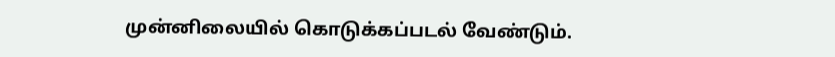முன்னிலையில் கொடுக்கப்படல் வேண்டும்.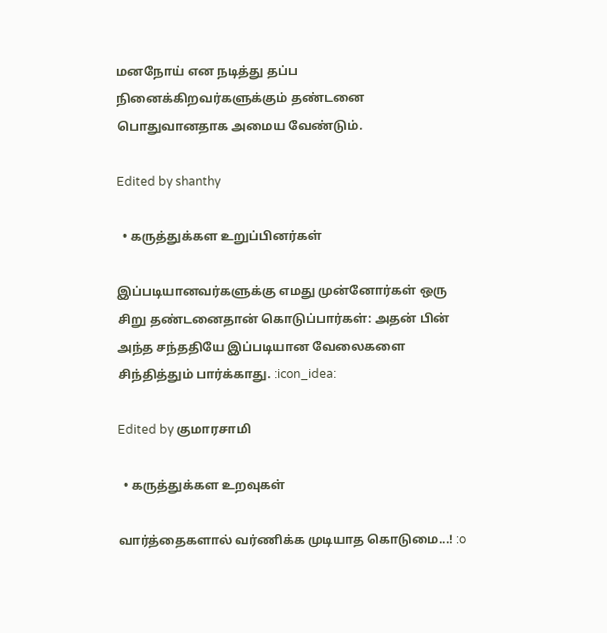மனநோய் என நடித்து தப்ப நினைக்கிறவர்களுக்கும் தண்டனை பொதுவானதாக அமைய வேண்டும்.

Edited by shanthy

  • கருத்துக்கள உறுப்பினர்கள்

இப்படியானவர்களுக்கு எமது முன்னோர்கள் ஒரு சிறு தண்டனைதான் கொடுப்பார்கள்: அதன் பின் அந்த சந்ததியே இப்படியான வேலைகளை சிந்தித்தும் பார்க்காது. :icon_idea:

Edited by குமாரசாமி

  • கருத்துக்கள உறவுகள்

வார்த்தைகளால் வர்ணிக்க முடியாத கொடுமை...! :o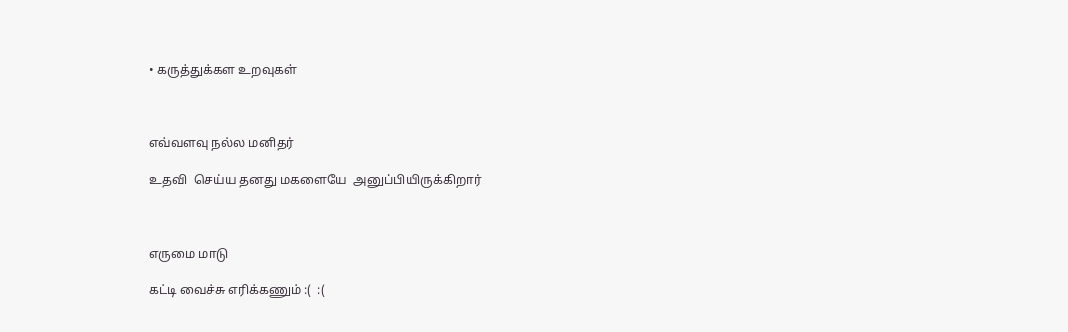• கருத்துக்கள உறவுகள்



எவ்வளவு நல்ல மனிதர்

உதவி  செய்ய தனது மகளையே  அனுப்பியிருக்கிறார்



எருமை மாடு

கட்டி வைச்சு எரிக்கணும் :(  :(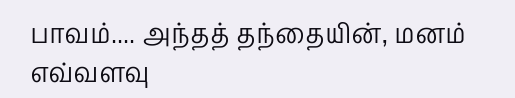பாவம்.... அந்தத் தந்தையின், மனம் எவ்வளவு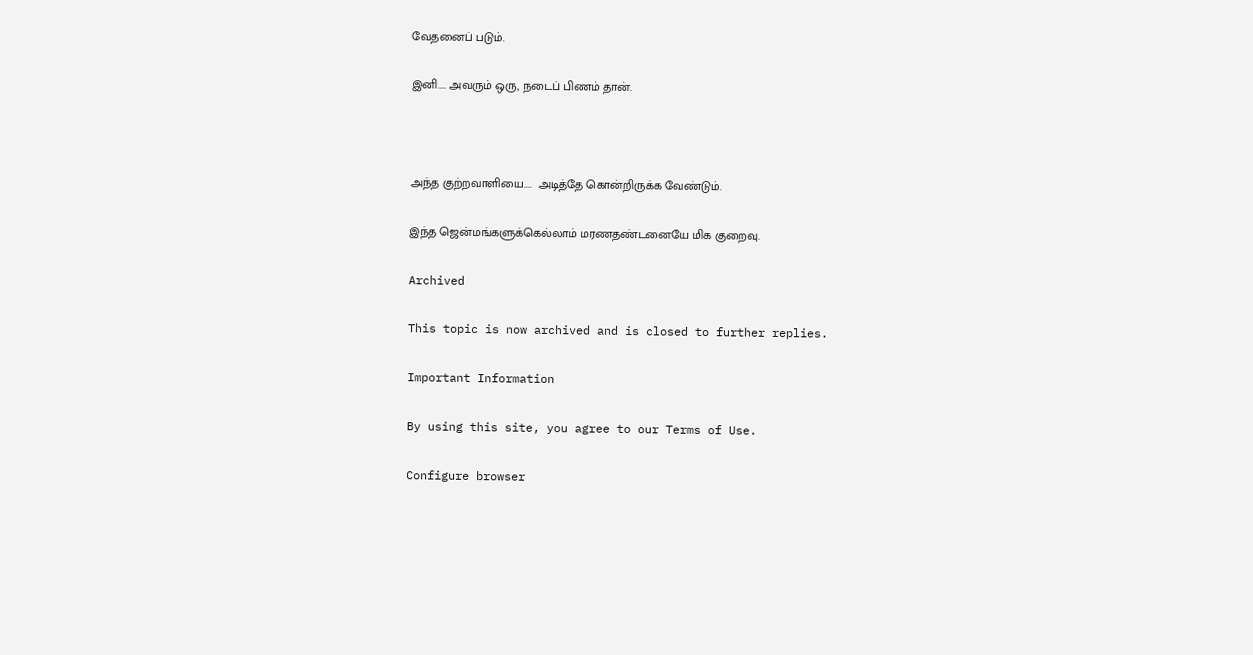வேதனைப் படும்.

இனி.... அவரும் ஒரு, நடைப் பிணம் தான்.



அந்த குற்றவாளியை....  அடித்தே கொன்றிருக்க வேண்டும்.

இந்த ஜென்மங்களுக்கெல்லாம் மரணதண்டனையே மிக குறைவு.

Archived

This topic is now archived and is closed to further replies.

Important Information

By using this site, you agree to our Terms of Use.

Configure browser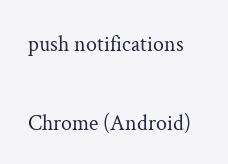push notifications

Chrome (Android)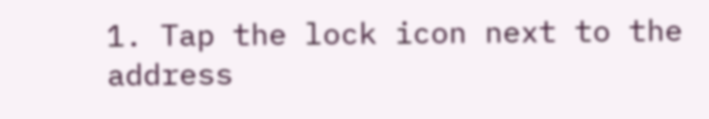1. Tap the lock icon next to the address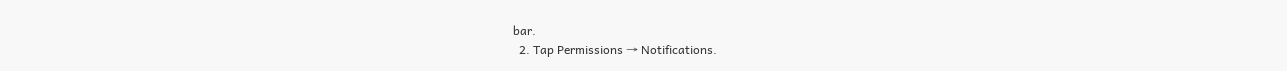bar.
  2. Tap Permissions → Notifications.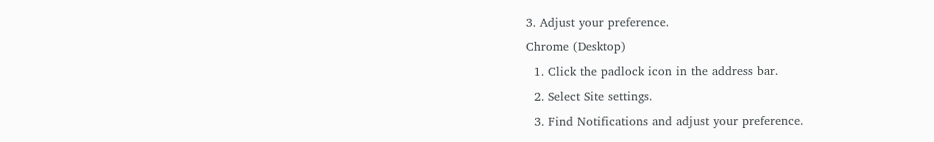3. Adjust your preference.
Chrome (Desktop)
  1. Click the padlock icon in the address bar.
  2. Select Site settings.
  3. Find Notifications and adjust your preference.